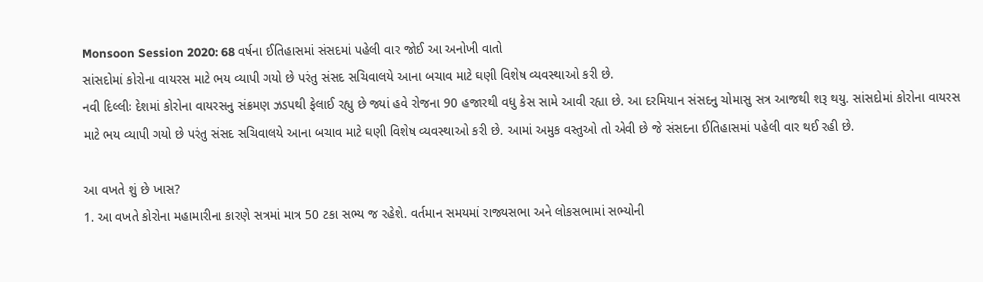Monsoon Session 2020: 68 વર્ષના ઈતિહાસમાં સંસદમાં પહેલી વાર જોઈ આ અનોખી વાતો
સાંસદોમાં કોરોના વાયરસ માટે ભય વ્યાપી ગયો છે પરંતુ સંસદ સચિવાલયે આના બચાવ માટે ઘણી વિશેષ વ્યવસ્થાઓ કરી છે.
નવી દિલ્લીઃ દેશમાં કોરોના વાયરસનુ સંક્રમણ ઝડપથી ફેલાઈ રહ્યુ છે જ્યાં હવે રોજના 90 હજારથી વધુ કેસ સામે આવી રહ્યા છે. આ દરમિયાન સંસદનુ ચોમાસુ સત્ર આજથી શરૂ થયુ. સાંસદોમાં કોરોના વાયરસ માટે ભય વ્યાપી ગયો છે પરંતુ સંસદ સચિવાલયે આના બચાવ માટે ઘણી વિશેષ વ્યવસ્થાઓ કરી છે. આમાં અમુક વસ્તુઓ તો એવી છે જે સંસદના ઈતિહાસમાં પહેલી વાર થઈ રહી છે.

આ વખતે શું છે ખાસ?
1. આ વખતે કોરોના મહામારીના કારણે સત્રમાં માત્ર 50 ટકા સભ્ય જ રહેશે. વર્તમાન સમયમાં રાજ્યસભા અને લોકસભામાં સભ્યોની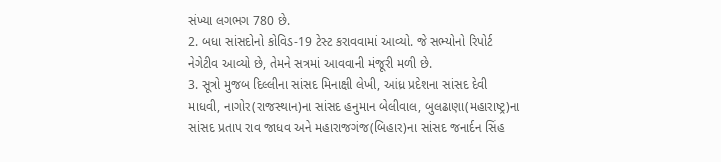સંખ્યા લગભગ 780 છે.
2. બધા સાંસદોનો કોવિડ-19 ટેસ્ટ કરાવવામાં આવ્યો. જે સભ્યોનો રિપોર્ટ નેગેટીવ આવ્યો છે, તેમને સત્રમાં આવવાની મંજૂરી મળી છે.
3. સૂત્રો મુજબ દિલ્લીના સાંસદ મિનાક્ષી લેખી, આંધ્ર પ્રદેશના સાંસદ દેવી માધવી, નાગોર(રાજસ્થાન)ના સાંસદ હનુમાન બેલીવાલ, બુલઢાણા(મહારાષ્ટ્ર)ના સાંસદ પ્રતાપ રાવ જાધવ અને મહારાજગંજ(બિહાર)ના સાંસદ જનાર્દન સિંહ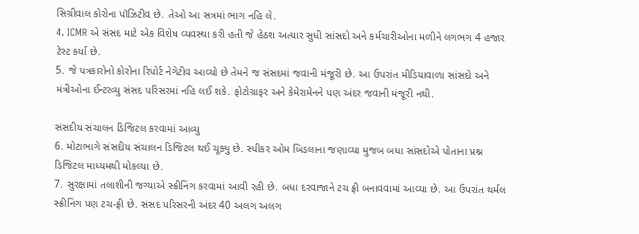સિગ્રીવાલ કોરોના પૉઝિટીવ છે. તેઓ આ સત્રમાં ભાગ નહિ લે.
4. ICMR એ સંસદ માટે એક વિશેષ વ્યવસ્થા કરી હતી જે હેઠશ અત્યાર સુધી સાંસદો અને કર્મચારીઓના મળીને લગભગ 4 હજાર ટેસ્ટ કર્યા છે.
5. જે પત્રકારોનો કોરોના રિપોર્ટ નેગેટીવ આવ્યો છે તેમને જ સંસદમાં જવાની મંજૂરી છે. આ ઉપરાંત મીડિયાવાળા સાંસદો અને મંત્રીઓના ઈન્ટરવ્યુ સંસદ પરિસરમાં નહિ લઈ શકે. ફોટોગ્રાફર અને કેમેરામેનને પણ અંદર જવાની મંજૂરી નથી.

સંસદીય સંચાલન ડિજિટલ કરવામાં આવ્યુ
6. મોટાભાગે સંસદીય સંચાલન ડિજિટલ થઈ ચૂક્યુ છે. સ્પીકર ઓમ બિડલાના જણાવ્યા મુજબ બધા સાંસદોએ પોતાના પ્રશ્ન ડિજિટલ માધ્યમથી મોકલ્યા છે.
7. સુરક્ષામાં તલાશીની જગ્યાએ સ્ક્રીનિંગ કરવામાં આવી રહી છે. બધા દરવાજાને ટચ ફ્રી બનાવવામાં આવ્યા છે. આ ઉપરાંત થર્મલ સ્ક્રીનિંગ પણ ટચ-ફ્રી છે. સંસદ પરિસરની અંદર 40 અલગ અલગ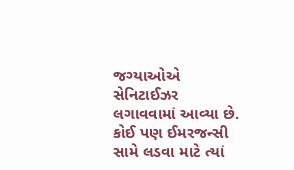જગ્યાઓએ સેનિટાઈઝર લગાવવામાં આવ્યા છે. કોઈ પણ ઈમરજન્સી સામે લડવા માટે ત્યાં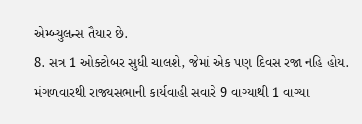એમ્બ્યુલન્સ તૈયાર છે.
8. સત્ર 1 ઓક્ટોબર સુધી ચાલશે, જેમાં એક પણ દિવસ રજા નહિ હોય. મંગળવારથી રાજ્યસભાની કાર્યવાહી સવારે 9 વાગ્યાથી 1 વાગ્યા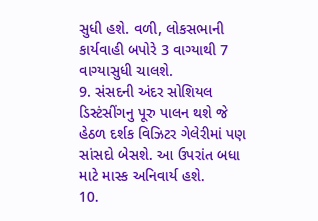સુધી હશે. વળી, લોકસભાની કાર્યવાહી બપોરે 3 વાગ્યાથી 7 વાગ્યાસુધી ચાલશે.
9. સંસદની અંદર સોશિયલ ડિસ્ટંસીંગનુ પૂરુ પાલન થશે જે હેઠળ દર્શક વિઝિટર ગેલેરીમાં પણ સાંસદો બેસશે. આ ઉપરાંત બધા માટે માસ્ક અનિવાર્ય હશે.
10.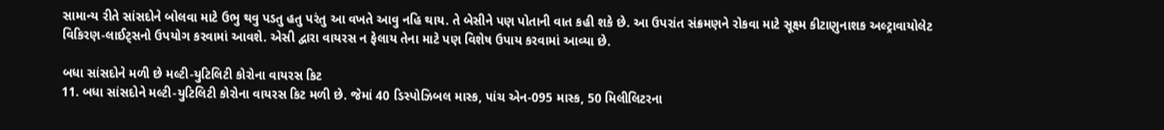સામાન્ય રીતે સાંસદોને બોલવા માટે ઉભુ થવુ પડતુ હતુ પરંતુ આ વખતે આવુ નહિ થાય. તે બેસીને પણ પોતાની વાત કહી શકે છે. આ ઉપરાંત સંક્રમણને રોકવા માટે સૂક્ષ્મ કીટાણુનાશક અલ્ટ્રાવાયોલેટ વિકિરણ-લાઈટ્સનો ઉપયોગ કરવામાં આવશે. એસી દ્વારા વાયરસ ન ફેલાય તેના માટે પણ વિશેષ ઉપાય કરવામાં આવ્યા છે.

બધા સાંસદોને મળી છે મલ્ટી-યુટિલિટી કોરોના વાયરસ કિટ
11. બધા સાંસદોને મલ્ટી-યુટિલિટી કોરોના વાયરસ કિટ મળી છે. જેમાં 40 ડિસ્પોઝિબલ માસ્ક, પાંચ એન-095 માસ્ક, 50 મિલીલિટરના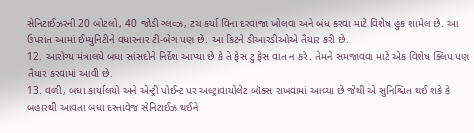સેનિટાઈઝરની 20 બોટલો, 40 જોડી ગ્લવ્ઝ, ટચ કર્યા વિના દરવાજા ખોલવા અને બંધ કરવા માટે વિશેષ હુક શામેલ છે. આ ઉપરાંત આમાં ઈમ્યુનિટીને વધારનાર ટી-બેગ પણ છે. આ કિટને ડીઆરડીઓએ તૈયાર કરી છે.
12. આરોગ્ય મંત્રાલયે બધા સાંસદોને નિર્દેશ આપ્યા છે કે તે ફેસ ટુ ફેસ વાત ન કરે. તેમને સમજાવવા માટે એક વિશેષ ક્લિપ પણ તૈયાર કરવામાં આવી છે.
13. વળી, બધા કાર્યાલયો અને એન્ટ્રી પોઈન્ટ પર અલ્ટ્રાવાયોલેટ બૉક્સ રાખવામાં આવ્યા છે જેથી એ સુનિશ્ચિત થઈ શકે કે બહારથી આવતા બધા દસ્તાવેજ સેનિટાઈઝ થઈને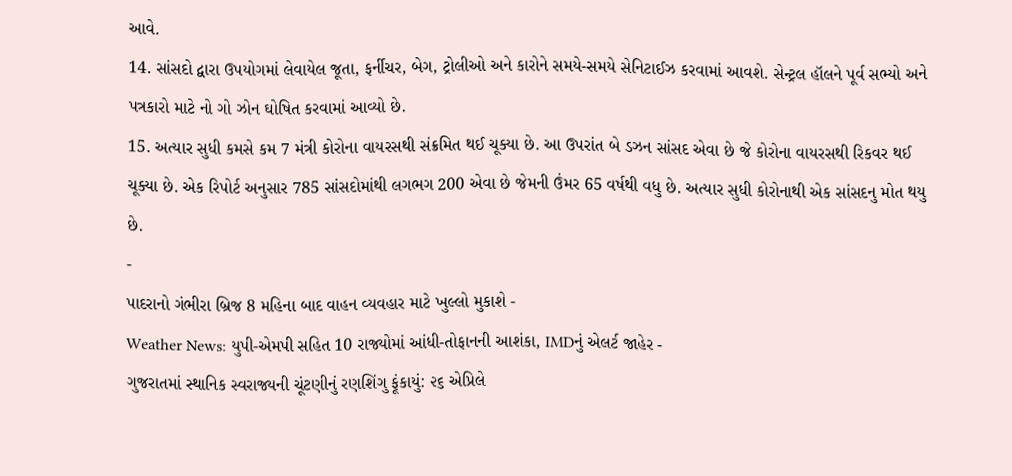આવે.
14. સાંસદો દ્વારા ઉપયોગમાં લેવાયેલ જૂતા, ફર્નીચર, બેગ, ટ્રોલીઓ અને કારોને સમયે-સમયે સેનિટાઈઝ કરવામાં આવશે. સેન્ટ્રલ હૉલને પૂર્વ સભ્યો અને પત્રકારો માટે નો ગો ઝોન ઘોષિત કરવામાં આવ્યો છે.
15. અત્યાર સુધી કમસે કમ 7 મંત્રી કોરોના વાયરસથી સંક્રમિત થઈ ચૂક્યા છે. આ ઉપરાંત બે ડઝન સાંસદ એવા છે જે કોરોના વાયરસથી રિકવર થઈ ચૂક્યા છે. એક રિપોર્ટ અનુસાર 785 સાંસદોમાંથી લગભગ 200 એવા છે જેમની ઉંમર 65 વર્ષથી વધુ છે. અત્યાર સુધી કોરોનાથી એક સાંસદનુ મોત થયુ છે.
-
પાદરાનો ગંભીરા બ્રિજ 8 મહિના બાદ વાહન વ્યવહાર માટે ખુલ્લો મુકાશે -
Weather News: યુપી-એમપી સહિત 10 રાજ્યોમાં આંધી-તોફાનની આશંકા, IMDનું એલર્ટ જાહેર -
ગુજરાતમાં સ્થાનિક સ્વરાજ્યની ચૂંટણીનું રણશિંગુ ફૂંકાયું: ૨૬ એપ્રિલે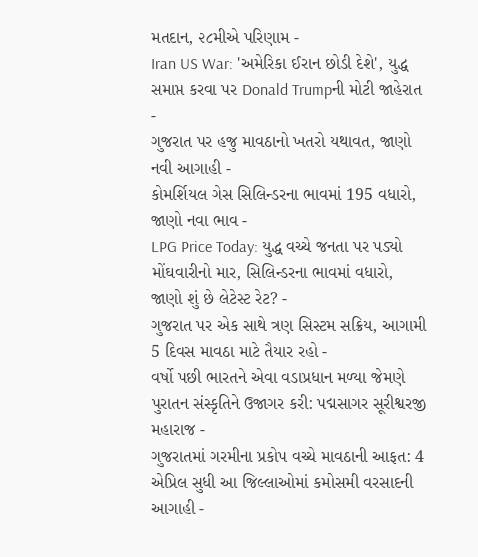મતદાન, ૨૮મીએ પરિણામ -
Iran US War: 'અમેરિકા ઈરાન છોડી દેશે', યુદ્ધ સમાપ્ત કરવા પર Donald Trumpની મોટી જાહેરાત -
ગુજરાત પર હજુ માવઠાનો ખતરો યથાવત, જાણો નવી આગાહી -
કોમર્શિયલ ગેસ સિલિન્ડરના ભાવમાં 195 વધારો, જાણો નવા ભાવ -
LPG Price Today: યુદ્ધ વચ્ચે જનતા પર પડ્યો મોંઘવારીનો માર, સિલિન્ડરના ભાવમાં વધારો, જાણો શું છે લેટેસ્ટ રેટ? -
ગુજરાત પર એક સાથે ત્રણ સિસ્ટમ સક્રિય, આગામી 5 દિવસ માવઠા માટે તૈયાર રહો -
વર્ષો પછી ભારતને એવા વડાપ્રધાન મળ્યા જેમણે પુરાતન સંસ્કૃતિને ઉજાગર કરી: પદ્મસાગર સૂરીશ્વરજી મહારાજ -
ગુજરાતમાં ગરમીના પ્રકોપ વચ્ચે માવઠાની આફત: 4 એપ્રિલ સુધી આ જિલ્લાઓમાં કમોસમી વરસાદની આગાહી -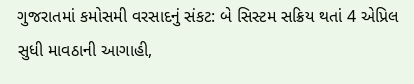ગુજરાતમાં કમોસમી વરસાદનું સંકટ: બે સિસ્ટમ સક્રિય થતાં 4 એપ્રિલ સુધી માવઠાની આગાહી,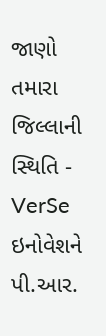જાણો તમારા જિલ્લાની સ્થિતિ -
VerSe ઇનોવેશને પી.આર.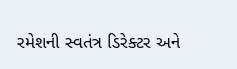રમેશની સ્વતંત્ર ડિરેક્ટર અને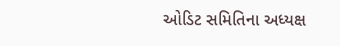ઓડિટ સમિતિના અધ્યક્ષ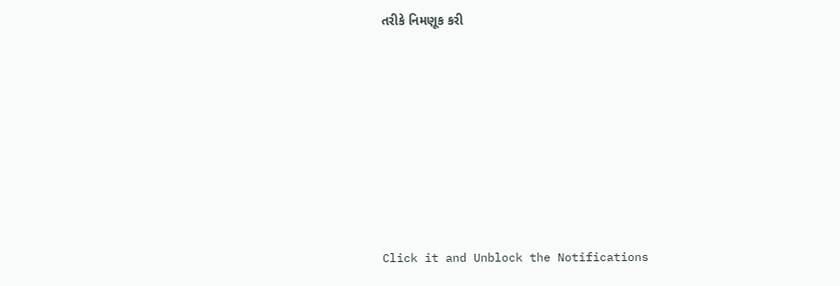તરીકે નિમણૂક કરી








Click it and Unblock the Notifications